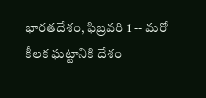భారతదేశం, ఫిబ్రవరి 1 -- మరో కీలక ఘట్టానికి దేశం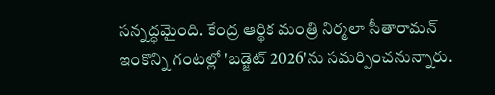సన్నద్ధమైంది. కేంద్ర ఆర్థిక మంత్రి నిర్మలా సీతారామన్ ఇంకొన్ని గంటల్లో 'బడ్జెట్ 2026'ను సమర్పించనున్నారు.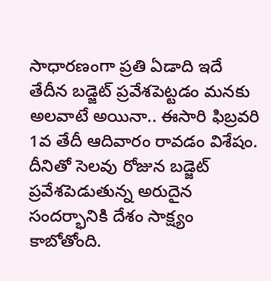సాధారణంగా ప్రతి ఏడాది ఇదే తేదీన బడ్జెట్ ప్రవేశపెట్టడం మనకు అలవాటే అయినా.. ఈసారి ఫిబ్రవరి 1వ తేదీ ఆదివారం రావడం విశేషం. దీనితో సెలవు రోజున బడ్జెట్ ప్రవేశపెడుతున్న అరుదైన సందర్భానికి దేశం సాక్ష్యం కాబోతోంది.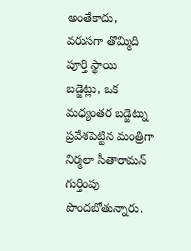అంతేకాదు, వరుసగా తొమ్మిది పూర్తి స్థాయి బడ్జెట్లు, ఒక మధ్యంతర బడ్జెట్ను ప్రవేశపెట్టిన మంత్రిగా నిర్మలా సీతారామన్ గుర్తింపు పొందబోతున్నారు.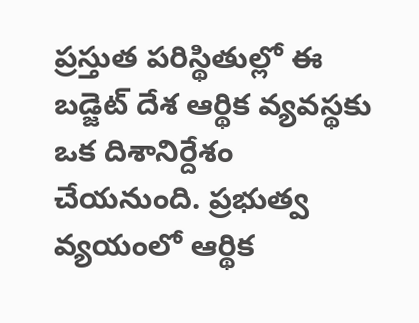ప్రస్తుత పరిస్థితుల్లో ఈ బడ్జెట్ దేశ ఆర్థిక వ్యవస్థకు ఒక దిశానిర్దేశం చేయనుంది. ప్రభుత్వ వ్యయంలో ఆర్థిక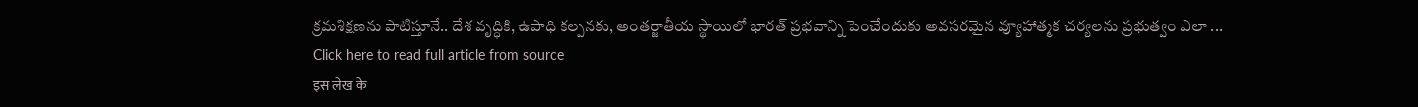క్రమశిక్షణను పాటిస్తూనే.. దేశ వృద్ధికి, ఉపాధి కల్పనకు, అంతర్జాతీయ స్థాయిలో భారత్ ప్రభవాన్ని పెంచేందుకు అవసరమైన వ్యూహాత్మక చర్యలను ప్రభుత్వం ఎలా ...
Click here to read full article from source
इस लेख के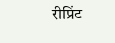रीप्रिंट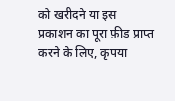को खरीदने या इस प्रकाशन का पूरा फ़ीड प्राप्त करने के लिए, कृपया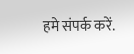हमे संपर्क करें.